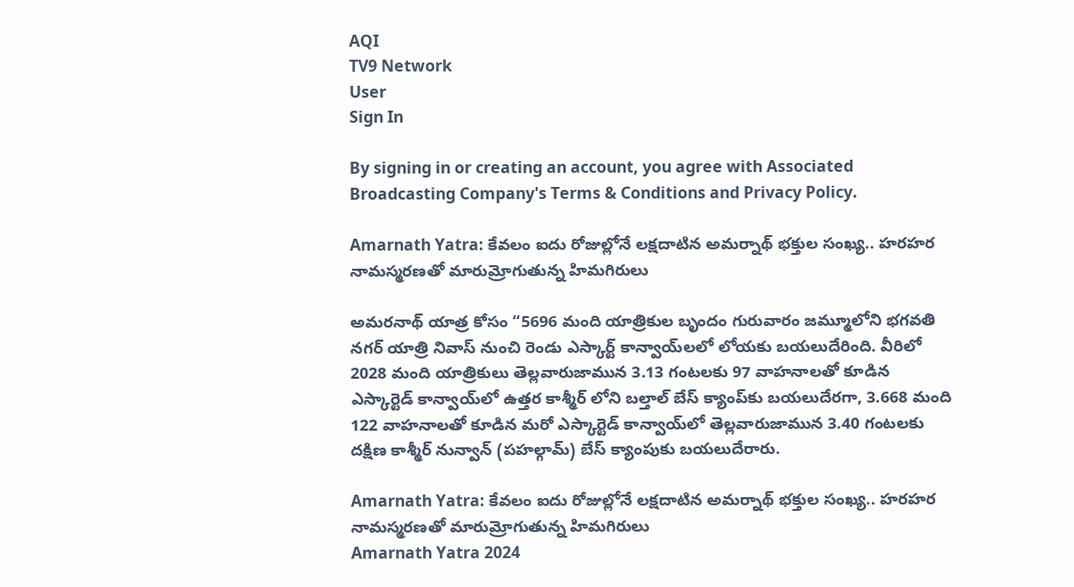AQI
TV9 Network
User
Sign In

By signing in or creating an account, you agree with Associated Broadcasting Company's Terms & Conditions and Privacy Policy.

Amarnath Yatra: కేవలం ఐదు రోజుల్లోనే లక్షదాటిన అమర్నాథ్ భక్తుల సంఖ్య.. హరహర నామస్మరణతో మారుమ్రోగుతున్న హిమగిరులు

అమరనాథ్ యాత్ర కోసం “5696 మంది యాత్రికుల బృందం గురువారం జమ్మూలోని భగవతి నగర్ యాత్రి నివాస్ నుంచి రెండు ఎస్కార్ట్ కాన్వాయ్‌లలో లోయకు బయలుదేరింది. వీరిలో 2028 మంది యాత్రికులు తెల్లవారుజామున 3.13 గంటలకు 97 వాహనాలతో కూడిన ఎస్కార్టెడ్ కాన్వాయ్‌లో ఉత్తర కాశ్మీర్ లోని బల్తాల్ బేస్ క్యాంప్‌కు బయలుదేరగా, 3.668 మంది 122 వాహనాలతో కూడిన మరో ఎస్కార్టెడ్ కాన్వాయ్‌లో తెల్లవారుజామున 3.40 గంటలకు దక్షిణ కాశ్మీర్ నున్వాన్ (పహల్గామ్) బేస్ క్యాంపుకు బయలుదేరారు.

Amarnath Yatra: కేవలం ఐదు రోజుల్లోనే లక్షదాటిన అమర్నాథ్ భక్తుల సంఖ్య.. హరహర నామస్మరణతో మారుమ్రోగుతున్న హిమగిరులు
Amarnath Yatra 2024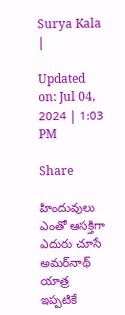Surya Kala
|

Updated on: Jul 04, 2024 | 1:03 PM

Share

హిందువులు ఎంతో ఆసక్తిగా ఎదురు చూసే అమర్‌నాథ్ యాత్ర ఇప్పటికే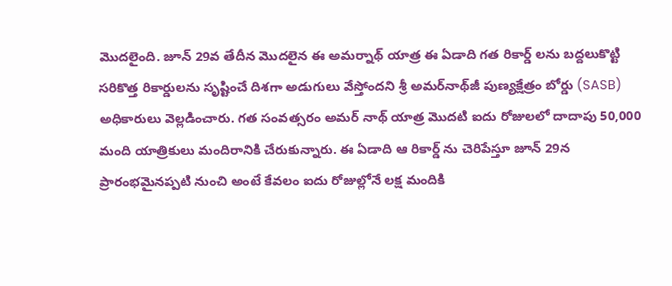మొదలైంది. జూన్ 29వ తేదీన మొదలైన ఈ అమర్నాథ్ యాత్ర ఈ ఏడాది గత రికార్డ్ లను బద్దలుకొట్టి సరికొత్త రికార్డులను సృష్టించే దిశగా అడుగులు వేస్తోందని శ్రీ అమర్‌నాథ్‌జీ పుణ్యక్షేత్రం బోర్డు (SASB) అధికారులు వెల్లడించారు. గత సంవత్సరం అమర్ నాథ్ యాత్ర మొదటి ఐదు రోజులలో దాదాపు 50,000 మంది యాత్రికులు మందిరానికి చేరుకున్నారు. ఈ ఏడాది ఆ రికార్డ్ ను చెరిపేస్తూ జూన్ 29న ప్రారంభమైనప్పటి నుంచి అంటే కేవలం ఐదు రోజుల్లోనే లక్ష మందికి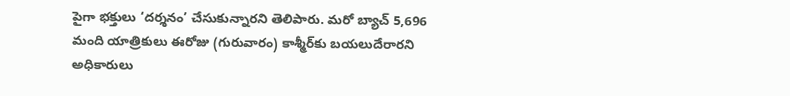పైగా భక్తులు ‘దర్శనం’ చేసుకున్నారని తెలిపారు. మరో బ్యాచ్ 5,696 మంది యాత్రికులు ఈరోజు (గురువారం) కాశ్మీర్‌కు బయలుదేరారని అధికారులు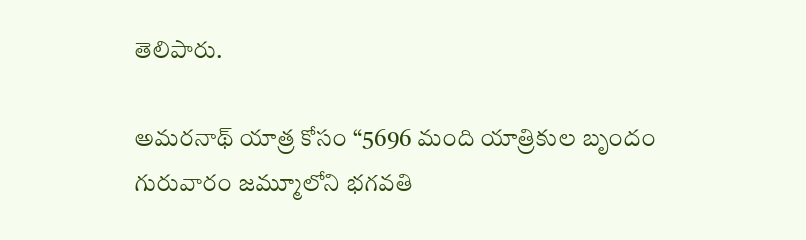తెలిపారు.

అమరనాథ్ యాత్ర కోసం “5696 మంది యాత్రికుల బృందం గురువారం జమ్మూలోని భగవతి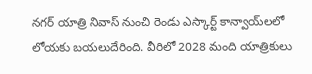నగర్ యాత్రి నివాస్ నుంచి రెండు ఎస్కార్ట్ కాన్వాయ్‌లలో లోయకు బయలుదేరింది. వీరిలో 2028 మంది యాత్రికులు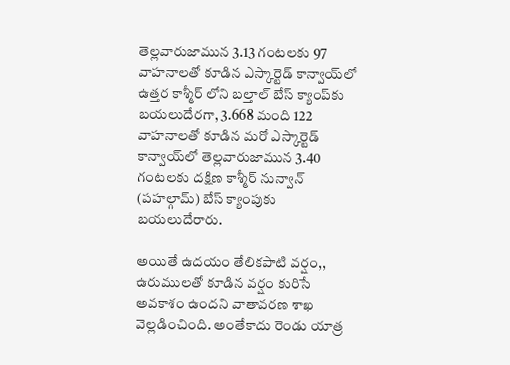తెల్లవారుజామున 3.13 గంటలకు 97 వాహనాలతో కూడిన ఎస్కార్టెడ్ కాన్వాయ్‌లో ఉత్తర కాశ్మీర్ లోని బల్తాల్ బేస్ క్యాంప్‌కు బయలుదేరగా, 3.668 మంది 122 వాహనాలతో కూడిన మరో ఎస్కార్టెడ్ కాన్వాయ్‌లో తెల్లవారుజామున 3.40 గంటలకు దక్షిణ కాశ్మీర్ నున్వాన్ (పహల్గామ్) బేస్ క్యాంపుకు బయలుదేరారు.

అయితే ఉదయం తేలికపాటి వర్షం,, ఉరుములతో కూడిన వర్షం కురిసే అవకాశం ఉందని వాతావరణ శాఖ వెల్లడించింది. అంతేకాదు రెండు యాత్ర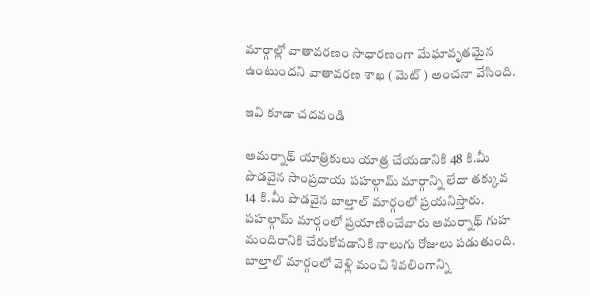మార్గాల్లో వాతావరణం సాధారణంగా మేఘావృతమైన ఉంటుందని వాతావరణ శాఖ ( మెట్ ) అంచనా వేసింది.

ఇవి కూడా చదవండి

అమర్నాథ్ యాత్రికులు యాత్ర చేయడానికి 48 కి.మీ పొడవైన సాంప్రదాయ పహల్గామ్ మార్గాన్ని లేదా తక్కువ 14 కి.మీ పొడవైన బాల్తాల్ మార్గంలో ప్రయనిస్తారు. పహల్గామ్ మార్గంలో ప్రయాణించేవారు అమర్నాథ్ గుహ మందిరానికి చేరుకోవడానికి నాలుగు రోజులు పడుతుంది. బాల్తాల్ మార్గంలో వెళ్లి మంచి శివలింగాన్ని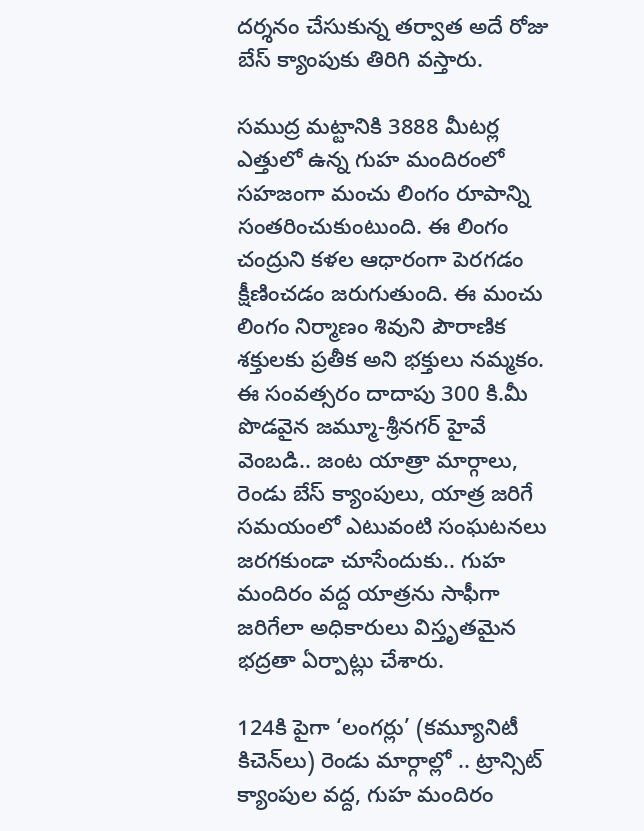దర్శనం చేసుకున్న తర్వాత అదే రోజు బేస్ క్యాంపుకు తిరిగి వస్తారు.

సముద్ర మట్టానికి 3888 మీటర్ల ఎత్తులో ఉన్న గుహ మందిరంలో సహజంగా మంచు లింగం రూపాన్ని సంతరించుకుంటుంది. ఈ లింగం చంద్రుని కళల ఆధారంగా పెరగడం క్షీణించడం జరుగుతుంది. ఈ మంచు లింగం నిర్మాణం శివుని పౌరాణిక శక్తులకు ప్రతీక అని భక్తులు నమ్మకం. ఈ సంవత్సరం దాదాపు 300 కి.మీ పొడవైన జమ్మూ-శ్రీనగర్ హైవే వెంబడి.. జంట యాత్రా మార్గాలు, రెండు బేస్ క్యాంపులు, యాత్ర జరిగే సమయంలో ఎటువంటి సంఘటనలు జరగకుండా చూసేందుకు.. గుహ మందిరం వద్ద యాత్రను సాఫీగా జరిగేలా అధికారులు విస్తృతమైన భద్రతా ఏర్పాట్లు చేశారు.

124కి పైగా ‘లంగర్లు’ (కమ్యూనిటీ కిచెన్‌లు) రెండు మార్గాల్లో .. ట్రాన్సిట్ క్యాంపుల వద్ద, గుహ మందిరం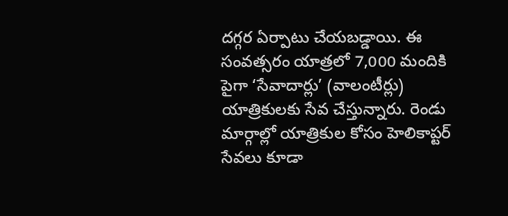దగ్గర ఏర్పాటు చేయబడ్డాయి. ఈ సంవత్సరం యాత్రలో 7,000 మందికి పైగా ‘సేవాదార్లు’ (వాలంటీర్లు) యాత్రికులకు సేవ చేస్తున్నారు. రెండు మార్గాల్లో యాత్రికుల కోసం హెలికాప్టర్ సేవలు కూడా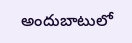అందుబాటులో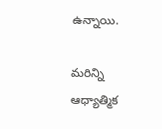ఉన్నాయి.

మరిన్ని ఆధ్యాత్మిక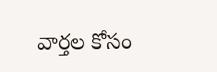వార్తల కోసం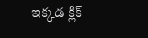ఇక్కడ క్లిక్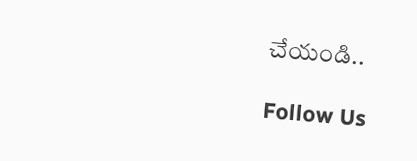చేయండి..

Follow Us